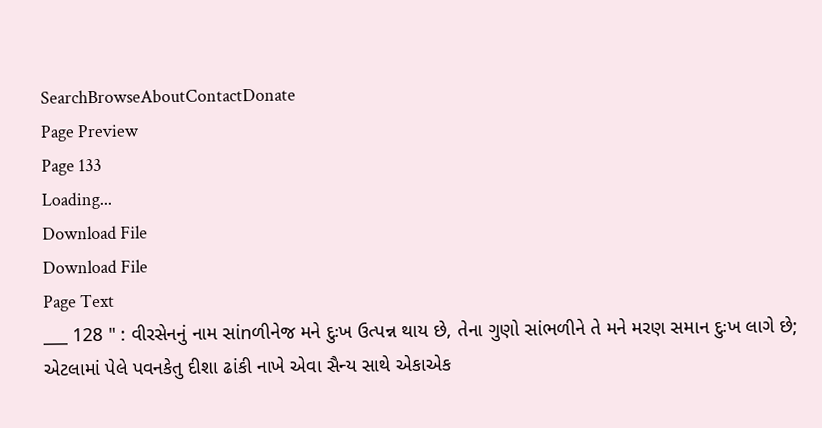SearchBrowseAboutContactDonate
Page Preview
Page 133
Loading...
Download File
Download File
Page Text
___ 128 " : વીરસેનનું નામ સાંnળીનેજ મને દુઃખ ઉત્પન્ન થાય છે, તેના ગુણો સાંભળીને તે મને મરણ સમાન દુઃખ લાગે છે; એટલામાં પેલે પવનકેતુ દીશા ઢાંકી નાખે એવા સૈન્ય સાથે એકાએક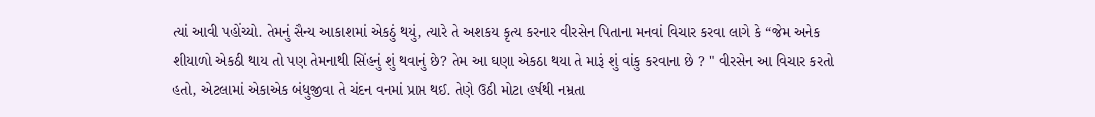ત્યાં આવી પહોંચ્યો. તેમનું સૈન્ય આકાશમાં એકઠું થયું, ત્યારે તે અશકય કૃત્ય કરનાર વીરસેન પિતાના મનવાં વિચાર કરવા લાગે કે “જેમ અનેક શીયાળો એકઠી થાય તો પણ તેમનાથી સિંહનું શું થવાનું છે? તેમ આ ઘણા એકઠા થયા તે મારૂં શું વાંકુ કરવાના છે ? " વીરસેન આ વિચાર કરતો હતો, એટલામાં એકાએક બંધુજીવા તે ચંદન વનમાં પ્રાપ્ત થઈ. તેણે ઉઠી મોટા હર્ષથી નમ્રતા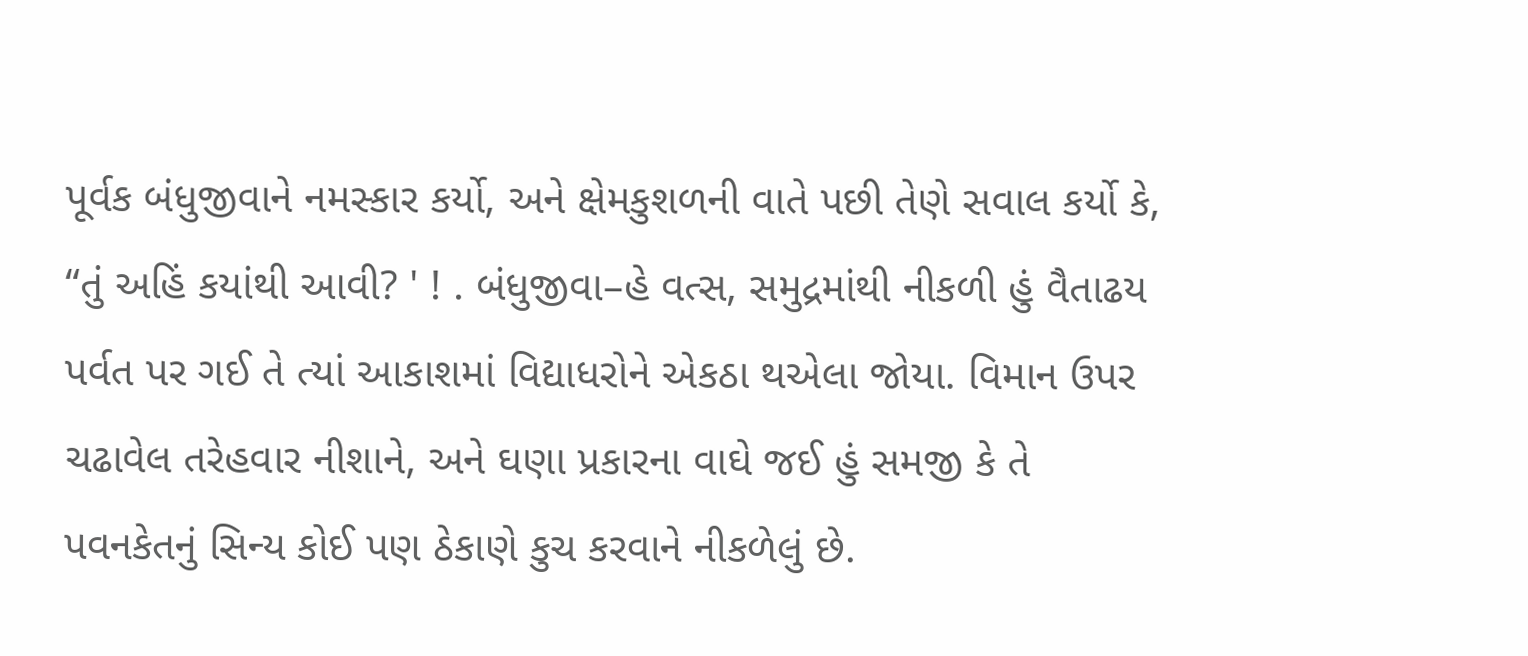પૂર્વક બંધુજીવાને નમસ્કાર કર્યો, અને ક્ષેમકુશળની વાતે પછી તેણે સવાલ કર્યો કે, “તું અહિં કયાંથી આવી? ' ! . બંધુજીવા–હે વત્સ, સમુદ્રમાંથી નીકળી હું વૈતાઢય પર્વત પર ગઈ તે ત્યાં આકાશમાં વિદ્યાધરોને એકઠા થએલા જોયા. વિમાન ઉપર ચઢાવેલ તરેહવાર નીશાને, અને ઘણા પ્રકારના વાઘે જઈ હું સમજી કે તે પવનકેતનું સિન્ય કોઈ પણ ઠેકાણે કુચ કરવાને નીકળેલું છે.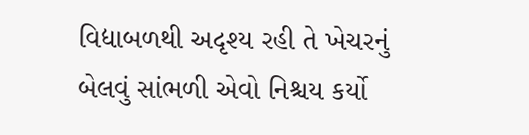વિદ્યાબળથી અદૃશ્ય રહી તે ખેચરનું બેલવું સાંભળી એવો નિશ્ચય કર્યો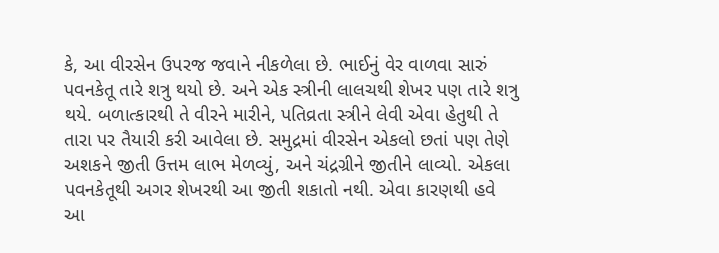કે, આ વીરસેન ઉપરજ જવાને નીકળેલા છે. ભાઈનું વેર વાળવા સારું પવનકેતૂ તારે શત્રુ થયો છે. અને એક સ્ત્રીની લાલચથી શેખર પણ તારે શત્રુ થયે. બળાત્કારથી તે વીરને મારીને, પતિવ્રતા સ્ત્રીને લેવી એવા હેતુથી તે તારા પર તૈયારી કરી આવેલા છે. સમુદ્રમાં વીરસેન એકલો છતાં પણ તેણે અશકને જીતી ઉત્તમ લાભ મેળવ્યું, અને ચંદ્રગ્રીને જીતીને લાવ્યો. એકલા પવનકેતૂથી અગર શેખરથી આ જીતી શકાતો નથી. એવા કારણથી હવે આ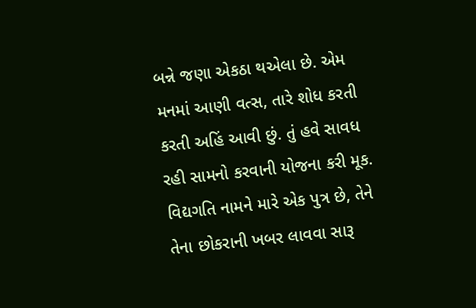બન્ને જણા એકઠા થએલા છે. એમ મનમાં આણી વત્સ, તારે શોધ કરતી કરતી અહિં આવી છું. તું હવે સાવધ રહી સામનો કરવાની યોજના કરી મૂક. વિદ્યગતિ નામને મારે એક પુત્ર છે, તેને તેના છોકરાની ખબર લાવવા સારૂ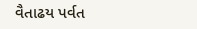વૈતાઢય પર્વત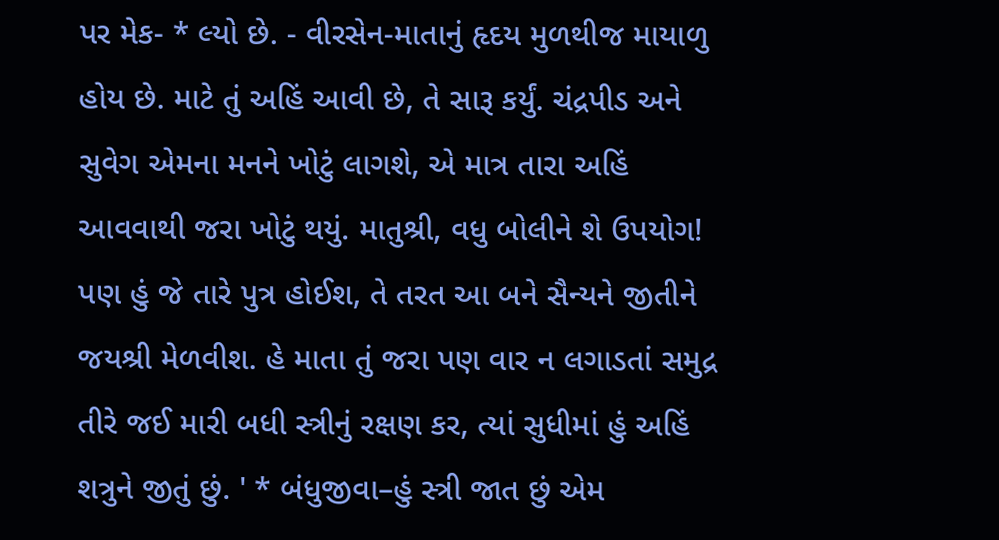પર મેક- * લ્યો છે. - વીરસેન-માતાનું હૃદય મુળથીજ માયાળુ હોય છે. માટે તું અહિં આવી છે, તે સારૂ કર્યું. ચંદ્રપીડ અને સુવેગ એમના મનને ખોટું લાગશે, એ માત્ર તારા અહિં આવવાથી જરા ખોટું થયું. માતુશ્રી, વધુ બોલીને શે ઉપયોગ! પણ હું જે તારે પુત્ર હોઈશ, તે તરત આ બને સૈન્યને જીતીને જયશ્રી મેળવીશ. હે માતા તું જરા પણ વાર ન લગાડતાં સમુદ્ર તીરે જઈ મારી બધી સ્ત્રીનું રક્ષણ કર, ત્યાં સુધીમાં હું અહિં શત્રુને જીતું છું. ' * બંધુજીવા–હું સ્ત્રી જાત છું એમ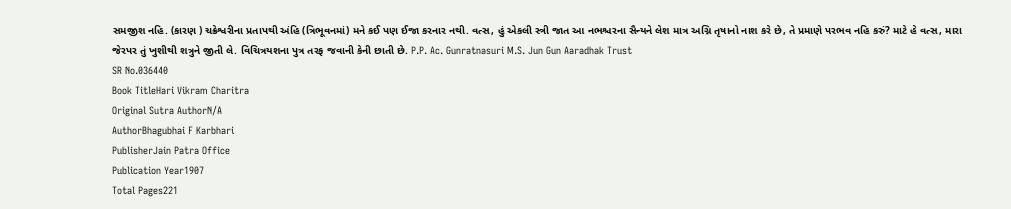સમજીશ નહિ. (કારણ ) ચક્રેશ્વરીના પ્રતાપથી અંહિ (ત્રિભૂવનમાં) મને કઈ પણ ઈજા કરનાર નથી. વત્સ, હું એકલી સ્ત્રી જાત આ નભશ્ચરના સૈન્યને લેશ માત્ર અગ્નિ તૃષાનો નાશ કરે છે, તે પ્રમાણે પરભવ નહિ કરું? માટે હે વત્સ, મારા જેરપર તું ખુશીથી શત્રુને જીતી લે. વિચિત્રયશના પુત્ર તરફ જવાની કેની છાતી છે. P.P. Ac. Gunratnasuri M.S. Jun Gun Aaradhak Trust
SR No.036440
Book TitleHari Vikram Charitra
Original Sutra AuthorN/A
AuthorBhagubhai F Karbhari
PublisherJain Patra Office
Publication Year1907
Total Pages221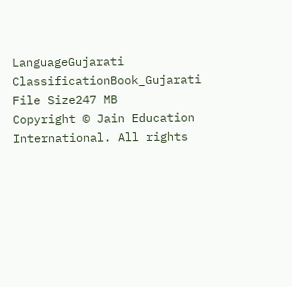LanguageGujarati
ClassificationBook_Gujarati
File Size247 MB
Copyright © Jain Education International. All rights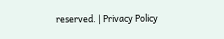reserved. | Privacy Policy